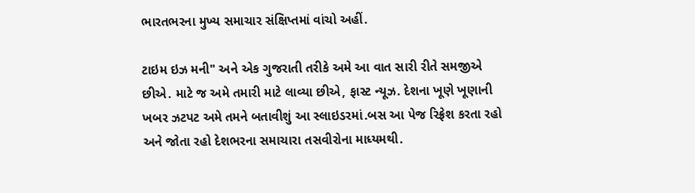ભારતભરના મુખ્ય સમાચાર સંક્ષિપ્તમાં વાંચો અહીં.

ટાઇમ ઇઝ મની" અને એક ગુજરાતી તરીકે અમે આ વાત સારી રીતે સમજીએ છીએ. માટે જ અમે તમારી માટે લાવ્યા છીએ, ફાસ્ટ ન્યૂઝ. દેશના ખૂણે ખૂણાની ખબર ઝટપટ અમે તમને બતાવીશું આ સ્લાઇડરમાં.બસ આ પેજ રિફ્રેશ કરતા રહો અને જોતા રહો દેશભરના સમાચારા તસવીરોના માધ્યમથી.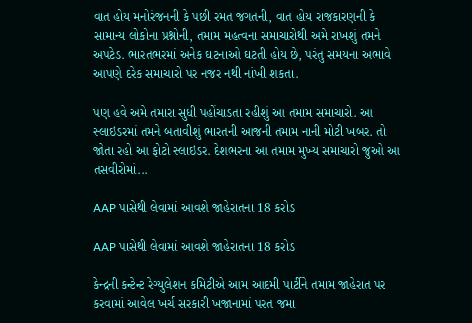વાત હોય મનોરંજનની કે પછી રમત જગતની, વાત હોય રાજકારણની કે સામાન્ય લોકોના પ્રશ્નોની, તમામ મહત્વના સમાચારોથી અમે રાખશું તમને અપટેડ. ભારતભરમાં અનેક ઘટનાઓ ઘટતી હોય છે, પરંતુ સમયના અભાવે આપણે દરેક સમાચારો પર નજર નથી નાંખી શકતા.

પણ હવે અમે તમારા સુધી પહોંચાડતા રહીશું આ તમામ સમાચારો. આ સ્લાઇડરમાં તમને બતાવીશું ભારતની આજની તમામ નાની મોટી ખબર. તો જોતા રહો આ ફોટો સ્લાઇડર. દેશભરના આ તમામ મુખ્ય સમાચારો જુઓ આ તસવીરોમાં...

AAP પાસેથી લેવામાં આવશે જાહેરાતના 18 કરોડ

AAP પાસેથી લેવામાં આવશે જાહેરાતના 18 કરોડ

કેન્દ્રની કન્ટેન્ટ રેગ્યુલેશન કમિટીએ આમ આદમી પાર્ટીને તમામ જાહેરાત પર કરવામાં આવેલ ખર્ચ સરકારી ખજાનામાં પરત જમા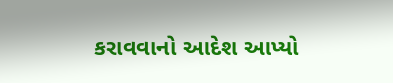કરાવવાનો આદેશ આપ્યો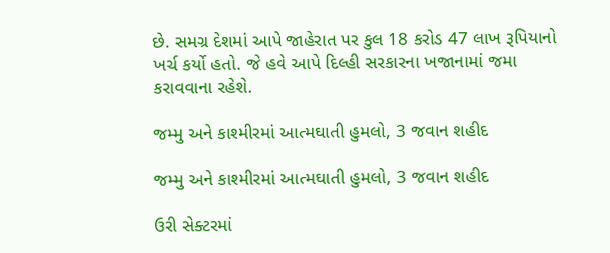છે. સમગ્ર દેશમાં આપે જાહેરાત પર કુલ 18 કરોડ 47 લાખ રૂપિયાનો ખર્ચ કર્યો હતો. જે હવે આપે દિલ્હી સરકારના ખજાનામાં જમા કરાવવાના રહેશે.

જમ્મુ અને કાશ્મીરમાં આત્મઘાતી હુમલો, 3 જવાન શહીદ

જમ્મુ અને કાશ્મીરમાં આત્મઘાતી હુમલો, 3 જવાન શહીદ

ઉરી સેક્ટરમાં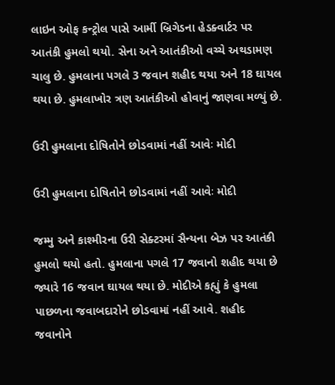લાઇન ઓફ કન્ટ્રોલ પાસે આર્મી બ્રિગેડના હેડક્વાર્ટર પર આતંકી હુમલો થયો. સેના અને આતંકીઓ વચ્ચે અથડામણ ચાલુ છે. હુમલાના પગલે 3 જવાન શહીદ થયા અને 18 ઘાયલ થયા છે. હુમલાખોર ત્રણ આતંકીઓ હોવાનું જાણવા મળ્યું છે.

ઉરી હુમલાના દોષિતોને છોડવામાં નહીં આવેઃ મોદી

ઉરી હુમલાના દોષિતોને છોડવામાં નહીં આવેઃ મોદી

જમ્મુ અને કાશ્મીરના ઉરી સેક્ટરમાં સૈન્યના બેઝ પર આતંકી હુમલો થયો હતો. હુમલાના પગલે 17 જવાનો શહીદ થયા છે જ્યારે 16 જવાન ઘાયલ થયા છે. મોદીએ કહ્યું કે હુમલા પાછળના જવાબદારોને છોડવામાં નહીં આવે. શહીદ જવાનોને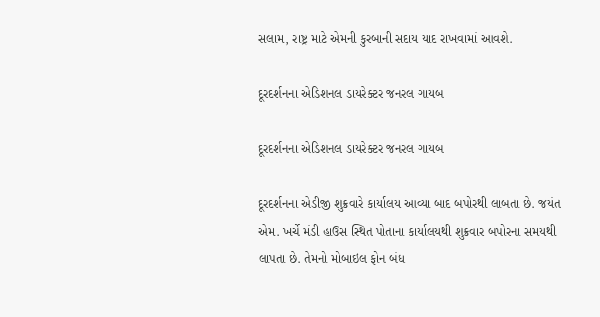સલામ, રાષ્ટ્ર માટે એમની કુરબાની સદાય યાદ રાખવામાં આવશે.

દૂરદર્શનના એડિશનલ ડાયરેક્ટર જનરલ ગાયબ

દૂરદર્શનના એડિશનલ ડાયરેક્ટર જનરલ ગાયબ

દૂરદર્શનના એડીજી શુક્રવારે કાર્યાલય આવ્યા બાદ બપોરથી લાબતા છે. જયંત એમ. ખર્ચે મંડી હાઉસ સ્થિત પોતાના કાર્યાલયથી શુક્રવાર બપોરના સમયથી લાપતા છે. તેમનો મોબાઇલ ફોન બંધ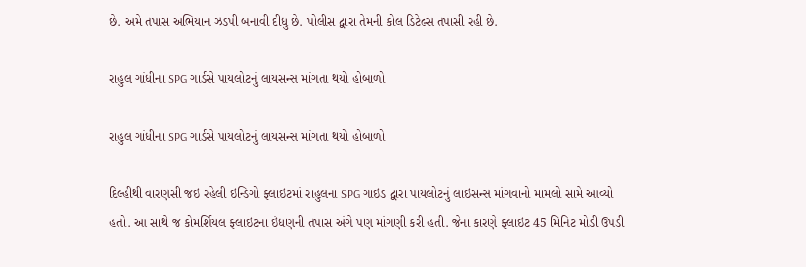છે. અમે તપાસ અભિયાન ઝડપી બનાવી દીધુ છે. પોલીસ દ્વારા તેમની કોલ ડિટેલ્સ તપાસી રહી છે.

રાહુલ ગાંધીના SPG ગાર્ડસે પાયલોટનું લાયસન્સ માંગતા થયો હોબાળો

રાહુલ ગાંધીના SPG ગાર્ડસે પાયલોટનું લાયસન્સ માંગતા થયો હોબાળો

દિલ્હીથી વારણસી જઇ રહેલી ઇન્ડિગો ફ્લાઇટમાં રાહુલના SPG ગાઇડ દ્વારા પાયલોટનું લાઇસન્સ માંગવાનો મામલો સામે આવ્યો હતો. આ સાથે જ કોમર્શિયલ ફ્લાઇટના ઇંધણની તપાસ અંગે પણ માંગણી કરી હતી. જેના કારણે ફ્લાઇટ 45 મિનિટ મોડી ઉપડી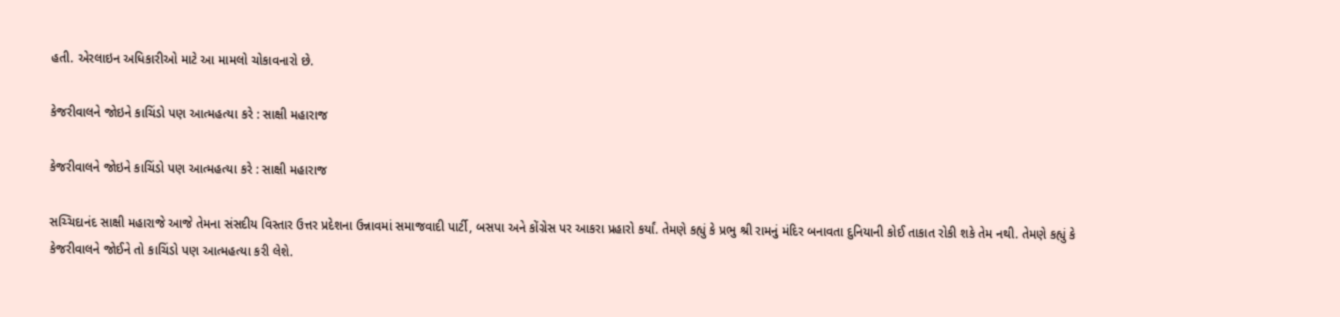હતી. એરલાઇન અધિકારીઓ માટે આ મામલો ચોકાવનારો છે.

કેજરીવાલને જોઇને કાચિંડો પણ આત્મહત્યા કરે : સાક્ષી મહારાજ

કેજરીવાલને જોઇને કાચિંડો પણ આત્મહત્યા કરે : સાક્ષી મહારાજ

સચ્ચિદાનંદ સાક્ષી મહારાજે આજે તેમના સંસદીય વિસ્તાર ઉત્તર પ્રદેશના ઉન્નાવમાં સમાજવાદી પાર્ટી, બસપા અને કોંગ્રેસ પર આકરા પ્રહારો કર્યાં. તેમણે કહ્યું કે પ્રભુ શ્રી રામનું મંદિર બનાવતા દુનિયાની કોઈ તાકાત રોકી શકે તેમ નથી. તેમણે કહ્યું કે કેજરીવાલને જોઈને તો કાચિંડો પણ આત્મહત્યા કરી લેશે.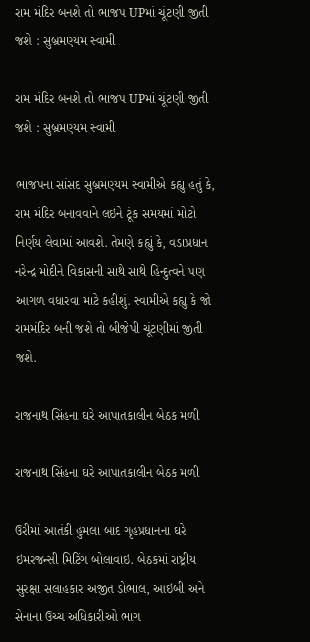રામ મંદિર બનશે તો ભાજપ UPમાં ચૂંટણી જીતી જશે : સુબ્રમણ્યમ સ્વામી

રામ મંદિર બનશે તો ભાજપ UPમાં ચૂંટણી જીતી જશે : સુબ્રમણ્યમ સ્વામી

ભાજપના સાંસદ સુબ્રમણ્યમ સ્વામીએ કહ્યુ હતું કે, રામ મંદિર બનાવવાને લઇને ટૂંક સમયમાં મોટો નિર્ણય લેવામાં આવશે. તેમણે કહ્યું કે, વડાપ્રધાન નરેન્દ્ર મોદીને વિકાસની સાથે સાથે હિન્દુત્વને પણ આગળ વધારવા માટે કહીશું. સ્વામીએ કહ્યુ કે જો રામમંદિર બની જશે તો બીજેપી ચૂંટણીમાં જીતી જશે.

રાજનાથ સિંહના ઘરે આપાતકાલીન બેઠક મળી

રાજનાથ સિંહના ઘરે આપાતકાલીન બેઠક મળી

ઉરીમાં આતંકી હુમલા બાદ ગૃહપ્રધાનના ઘરે ઇમરજન્સી મિટિંગ બોલાવાઇ. બેઠકમાં રાષ્ટ્રીય સુરક્ષા સલાહકાર અજીત ડોભાલ, આઇબી અને સેનાના ઉચ્ચ અધિકારીઓ ભાગ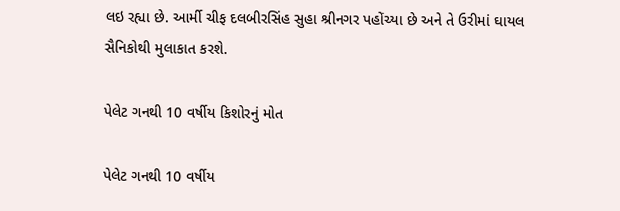લઇ રહ્યા છે. આર્મી ચીફ દલબીરસિંહ સુહા શ્રીનગર પહોંચ્યા છે અને તે ઉરીમાં ઘાયલ સૈનિકોથી મુલાકાત કરશે.

પેલેટ ગનથી 10 વર્ષીય કિશોરનું મોત

પેલેટ ગનથી 10 વર્ષીય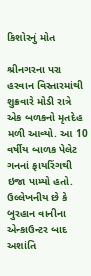કિશોરનું મોત

શ્રીનગરના પરા હરવાન વિસ્તારમાંથી શુક્રવારે મોડી રાત્રે એક બળકનો મૃતદેહ મળી આવ્યો. આ 10 વર્ષીય બાળક પેલેટ ગનનાં ફાયરિંગથી ઇજા પામ્યો હતો. ઉલ્લેખનીય છે કે બુરહાન વાનીના એન્કાઉન્ટર બાદ અશાંતિ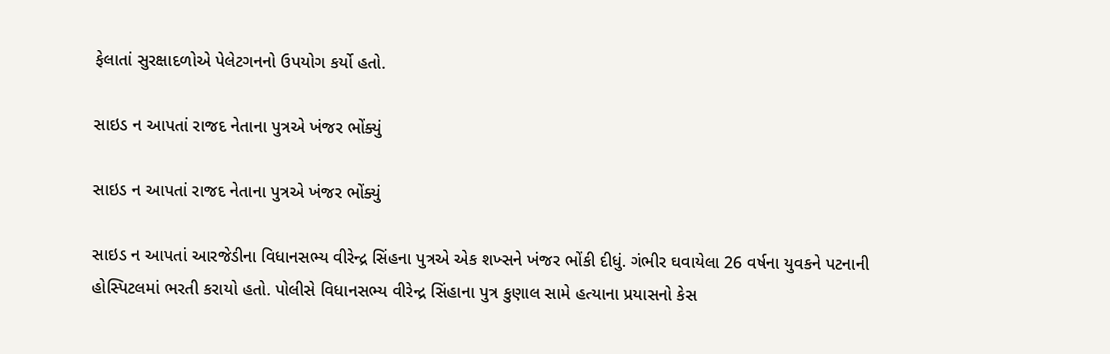ફેલાતાં સુરક્ષાદળોએ પેલેટગનનો ઉપયોગ કર્યો હતો.

સાઇડ ન આપતાં રાજદ નેતાના પુત્રએ ખંજર ભોંક્યું

સાઇડ ન આપતાં રાજદ નેતાના પુત્રએ ખંજર ભોંક્યું

સાઇડ ન આપતાં આરજેડીના વિધાનસભ્ય વીરેન્દ્ર સિંહના પુત્રએ એક શખ્સને ખંજર ભોંકી દીધું. ગંભીર ઘવાયેલા 26 વર્ષના યુવકને પટનાની હોસ્પિટલમાં ભરતી કરાયો હતો. પોલીસે વિધાનસભ્ય વીરેન્દ્ર સિંહાના પુત્ર કુણાલ સામે હત્યાના પ્રયાસનો કેસ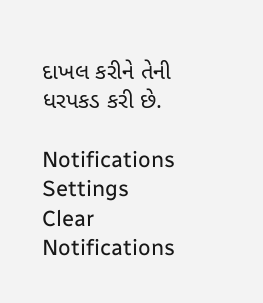દાખલ કરીને તેની ધરપકડ કરી છે.

Notifications
Settings
Clear Notifications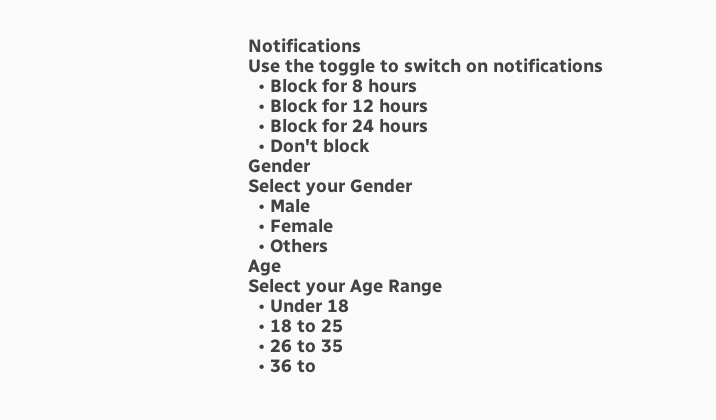Notifications
Use the toggle to switch on notifications
  • Block for 8 hours
  • Block for 12 hours
  • Block for 24 hours
  • Don't block
Gender
Select your Gender
  • Male
  • Female
  • Others
Age
Select your Age Range
  • Under 18
  • 18 to 25
  • 26 to 35
  • 36 to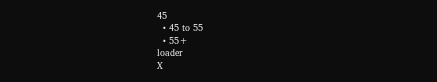45
  • 45 to 55
  • 55+
loader
X